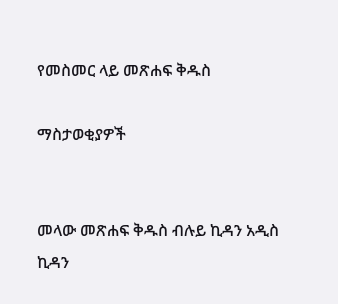የመስመር ላይ መጽሐፍ ቅዱስ

ማስታወቂያዎች


መላው መጽሐፍ ቅዱስ ብሉይ ኪዳን አዲስ ኪዳን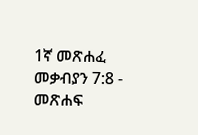1ኛ መጽሐፈ መቃብያን 7:8 - መጽሐፍ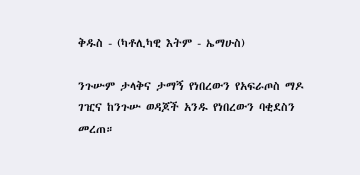ቅዱስ - (ካቶሊካዊ እትም - ኤማሁስ)

ንጉሡም ታላቅና ታማኝ የነበረውን የአፍራጦስ ማዶ ገዢና ከንጉሡ ወዳጆች አንዱ የነበረውን ባቂደስን መረጠ።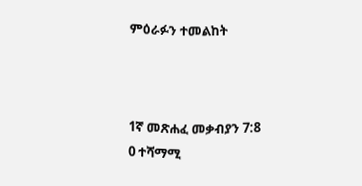ምዕራፉን ተመልከት



1ኛ መጽሐፈ መቃብያን 7:8
0 ተሻማሚ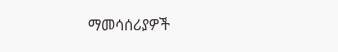ማመሳሰሪያዎች